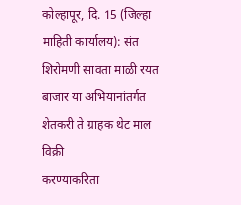कोल्हापूर, दि. 15 (जिल्हा माहिती कार्यालय): संत
शिरोमणी सावता माळी रयत बाजार या अभियानांतर्गत शेतकरी ते ग्राहक थेट माल विक्री
करण्याकरिता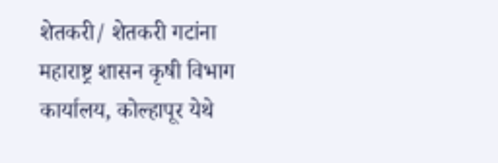शेतकरी/ शेतकरी गटांना
महाराष्ट्र शासन कृषी विभाग कार्यालय, कोल्हापूर येथे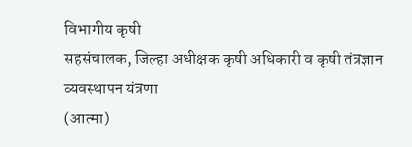विभागीय कृषी
सहसंचालक, जिल्हा अधीक्षक कृषी अधिकारी व कृषी तंत्रज्ञान व्यवस्थापन यंत्रणा
(आत्मा)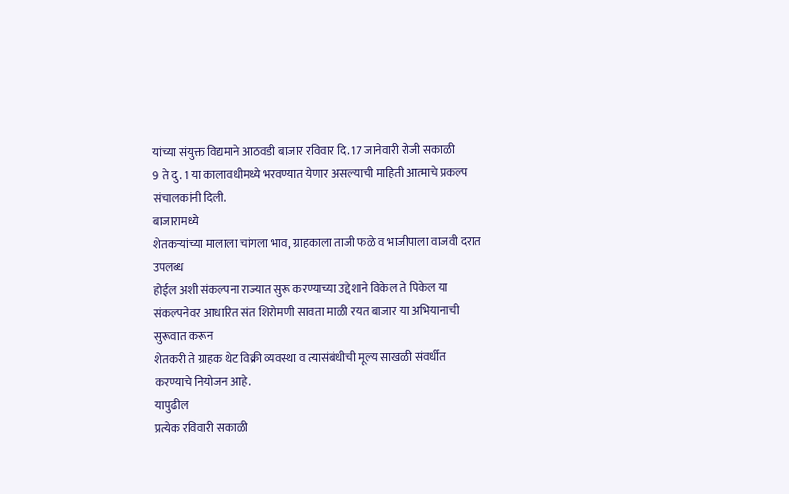यांच्या संयुक्त विद्यमाने आठवडी बाजार रविवार दि. 17 जानेवारी रोजी सकाळी
9 ते दु. 1 या कालावधीमध्ये भरवण्यात येणार असल्याची माहिती आत्माचे प्रकल्प
संचालकांनी दिली.
बाजारामध्ये
शेतकऱ्यांच्या मालाला चांगला भाव, ग्राहकाला ताजी फळे व भाजीपाला वाजवी दरात उपलब्ध
होईल अशी संकल्पना राज्यात सुरू करण्याच्या उद्देशाने विकेल ते पिकेल या
संकल्पनेवर आधारित संत शिरोमणी सावता माळी रयत बाजार या अभियानाची सुरूवात करून
शेतकरी ते ग्राहक थेट विक्री व्यवस्था व त्यासंबंधीची मूल्य साखळी संवर्धीत
करण्याचे नियोजन आहे.
यापुढील
प्रत्येक रविवारी सकाळी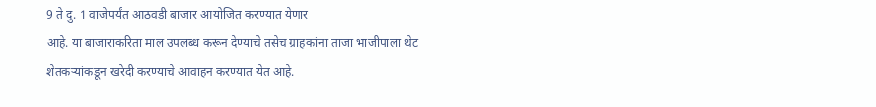9 ते दु. 1 वाजेपर्यंत आठवडी बाजार आयोजित करण्यात येणार
आहे. या बाजाराकरिता माल उपलब्ध करून देण्याचे तसेच ग्राहकांना ताजा भाजीपाला थेट
शेतकऱ्यांकडून खरेदी करण्याचे आवाहन करण्यात येत आहे.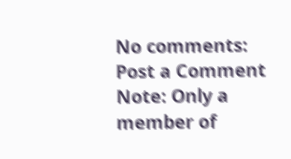No comments:
Post a Comment
Note: Only a member of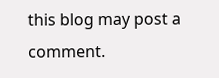this blog may post a comment.